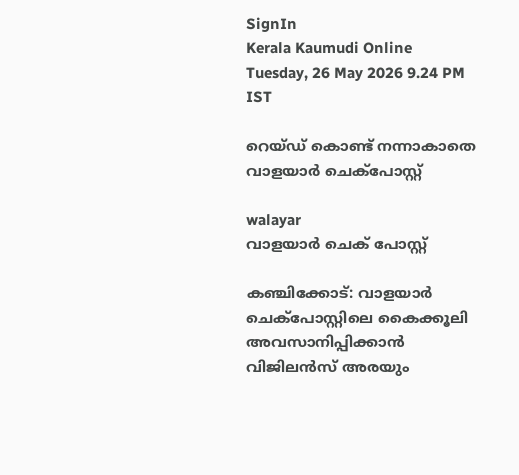SignIn
Kerala Kaumudi Online
Tuesday, 26 May 2026 9.24 PM IST

റെയ്‌ഡ് കൊണ്ട് നന്നാകാതെ വാളയാർ ചെക്‌പോസ്റ്റ്

walayar
വാളയാർ ചെക് പോസ്റ്റ്

കഞ്ചിക്കോട്: വാളയാർ ചെക്‌പോസ്റ്റിലെ കൈക്കൂലി അവസാനിപ്പിക്കാൻ വിജിലൻസ് അരയും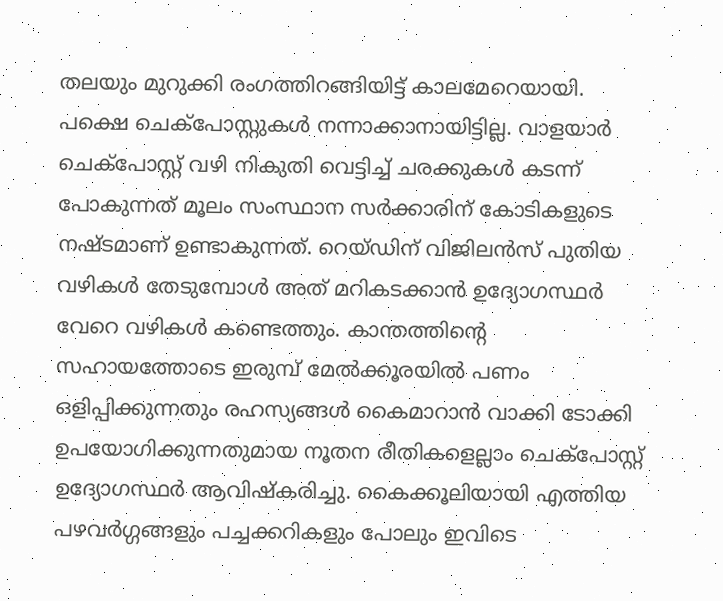തലയും മുറുക്കി രംഗത്തിറങ്ങിയിട്ട് കാലമേറെയായി. പക്ഷെ ചെക്‌പോസ്റ്റുകൾ നന്നാക്കാനായിട്ടില്ല. വാളയാർ ചെക്‌പോസ്റ്റ് വഴി നികുതി വെട്ടിച്ച് ചരക്കുകൾ കടന്ന് പോകുന്നത് മൂലം സംസ്ഥാന സ‌ർക്കാരിന് കോടികളുടെ നഷ്ടമാണ് ഉണ്ടാകുന്നത്. റെയ്ഡിന് വിജിലൻസ് പുതിയ വഴികൾ തേടുമ്പോൾ അത് മറികടക്കാൻ ഉദ്യോഗസ്ഥർ വേറെ വഴികൾ കണ്ടെത്തും. കാന്തത്തിന്റെ സഹായത്തോടെ ഇരുമ്പ് മേൽക്കൂരയിൽ പണം ഒളിപ്പിക്കുന്നതും രഹസ്യങ്ങൾ കൈമാറാൻ വാക്കി ടോക്കി ഉപയോഗിക്കുന്നതുമായ നൂതന രീതികളെല്ലാം ചെക്‌പോസ്റ്റ് ഉദ്യോഗസ്ഥർ ആവിഷ്‌കരിച്ചു. കൈക്കൂലിയായി എത്തിയ പഴവർഗ്ഗങ്ങളും പച്ചക്കറികളും പോലും ഇവിടെ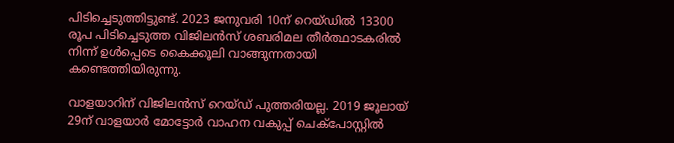പിടിച്ചെടുത്തിട്ടുണ്ട്. 2023 ജനുവരി 10ന് റെയ്ഡിൽ 13300 രൂപ പിടിച്ചെടുത്ത വിജിലൻസ് ശബരിമല തീർത്ഥാടകരിൽ നിന്ന് ഉൾപ്പെടെ കൈക്കൂലി വാങ്ങുന്നതായി കണ്ടെത്തിയിരുന്നു.

വാളയാറിന് വിജിലൻസ് റെയ്ഡ് പുത്തരിയല്ല. 2019 ജൂലായ് 29ന് വാളയാർ മോട്ടോർ വാഹന വകുപ്പ് ചെക്‌പോസ്റ്റിൽ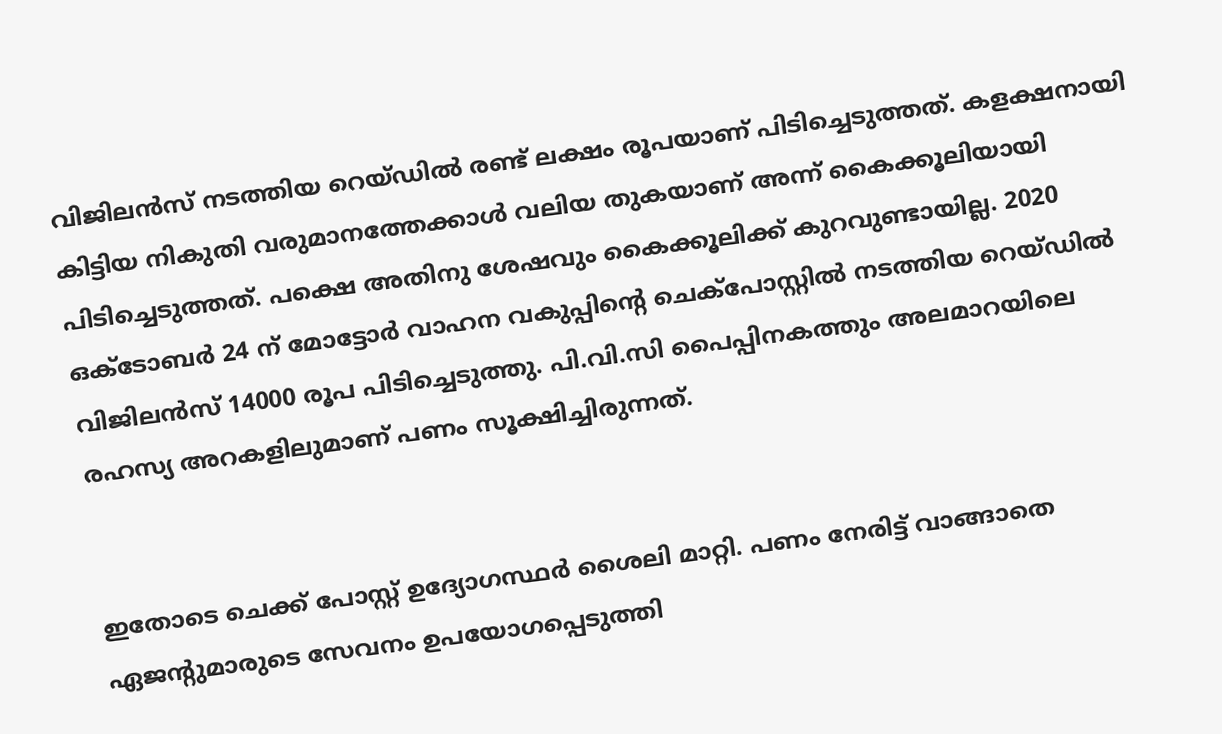വിജിലൻസ് നടത്തിയ റെയ്ഡിൽ രണ്ട് ലക്ഷം രൂപയാണ് പിടിച്ചെടുത്തത്. കളക്ഷനായി കിട്ടിയ നികുതി വരുമാനത്തേക്കാൾ വലിയ തുകയാണ് അന്ന് കൈക്കൂലിയായി പിടിച്ചെടുത്തത്. പക്ഷെ അതിനു ശേഷവും കൈക്കൂലിക്ക് കുറവുണ്ടായില്ല. 2020 ഒക്ടോബർ 24 ന് മോട്ടോർ വാഹന വകുപ്പിന്റെ ചെക്‌പോസ്റ്റിൽ നടത്തിയ റെയ്ഡിൽ വിജിലൻസ് 14000 രൂപ പിടിച്ചെടുത്തു. പി.വി.സി പൈപ്പിനകത്തും അലമാറയിലെ രഹസ്യ അറകളിലുമാണ് പണം സൂക്ഷിച്ചിരുന്നത്.


ഇതോടെ ചെക്ക് പോസ്റ്റ് ഉദ്യോഗസ്ഥർ ശൈലി മാറ്റി. പണം നേരിട്ട് വാങ്ങാതെ ഏജന്റുമാരുടെ സേവനം ഉപയോഗപ്പെടുത്തി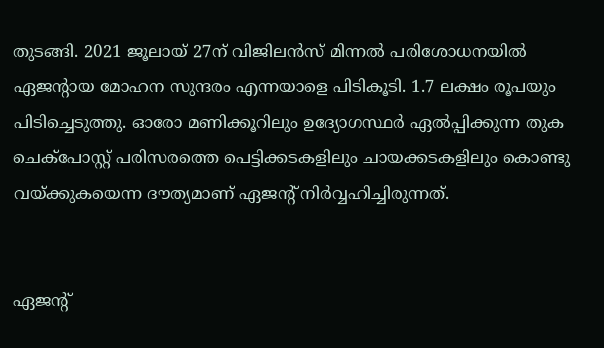തുടങ്ങി. 2021 ജൂലായ് 27ന് വിജിലൻസ് മിന്നൽ പരിശോധനയിൽ ഏജന്റായ മോഹന സുന്ദരം എന്നയാളെ പിടികൂടി. 1.7 ലക്ഷം രൂപയും പിടിച്ചെടുത്തു. ഓരോ മണിക്കൂറിലും ഉദ്യോഗസ്ഥർ ഏൽപ്പിക്കുന്ന തുക ചെക്‌പോസ്റ്റ് പരിസരത്തെ പെട്ടിക്കടകളിലും ചായക്കടകളിലും കൊണ്ടു വയ്ക്കുകയെന്ന ദൗത്യമാണ് ഏജന്റ് നിർവ്വഹിച്ചിരുന്നത്.


ഏജന്റ്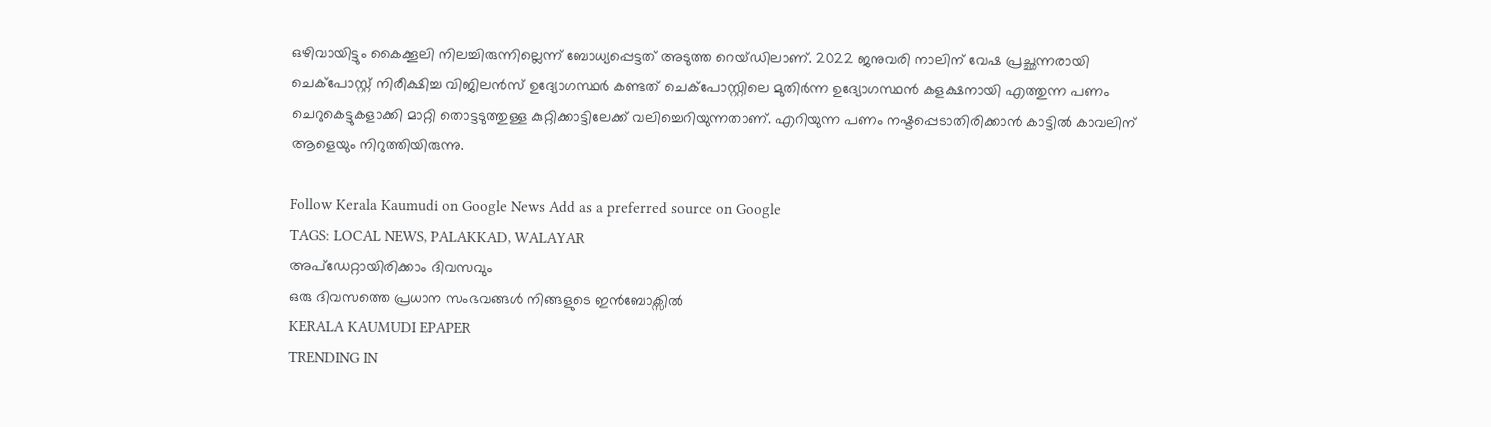ഒഴിവായിട്ടും കൈക്കൂലി നിലച്ചിരുന്നില്ലെന്ന് ബോധ്യപ്പെട്ടത് അടുത്ത റെയ്ഡിലാണ്. 2022 ജനുവരി നാലിന് വേഷ പ്രച്ഛന്നരായി ചെക്‌പോസ്റ്റ് നിരീക്ഷിച്ച വിജിലൻസ് ഉദ്യോഗസ്ഥർ കണ്ടത് ചെക്പോസ്റ്റിലെ മുതിർന്ന ഉദ്യോഗസ്ഥൻ കളക്ഷനായി എത്തുന്ന പണം ചെറുകെട്ടുകളാക്കി മാറ്റി തൊട്ടടുത്തുള്ള കുറ്റിക്കാട്ടിലേക്ക് വലിച്ചെറിയുന്നതാണ്. എറിയുന്ന പണം നഷ്ടപ്പെടാതിരിക്കാൻ കാട്ടിൽ കാവലിന് ആളെയും നിറുത്തിയിരുന്നു.

Follow Kerala Kaumudi on Google News Add as a preferred source on Google
TAGS: LOCAL NEWS, PALAKKAD, WALAYAR
അപ്ഡേറ്റായിരിക്കാം ദിവസവും
ഒരു ദിവസത്തെ പ്രധാന സംഭവങ്ങൾ നിങ്ങളുടെ ഇൻബോക്സിൽ
KERALA KAUMUDI EPAPER
TRENDING IN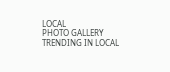LOCAL
PHOTO GALLERY
TRENDING IN LOCAL